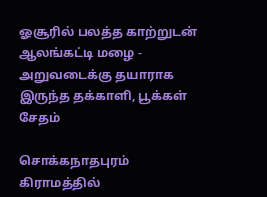ஓசூரில் பலத்த காற்றுடன் ஆலங்கட்டி மழை - அறுவடைக்கு தயாராக இருந்த தக்காளி, பூக்கள் சேதம்

சொக்கநாதபுரம் கிராமத்தில்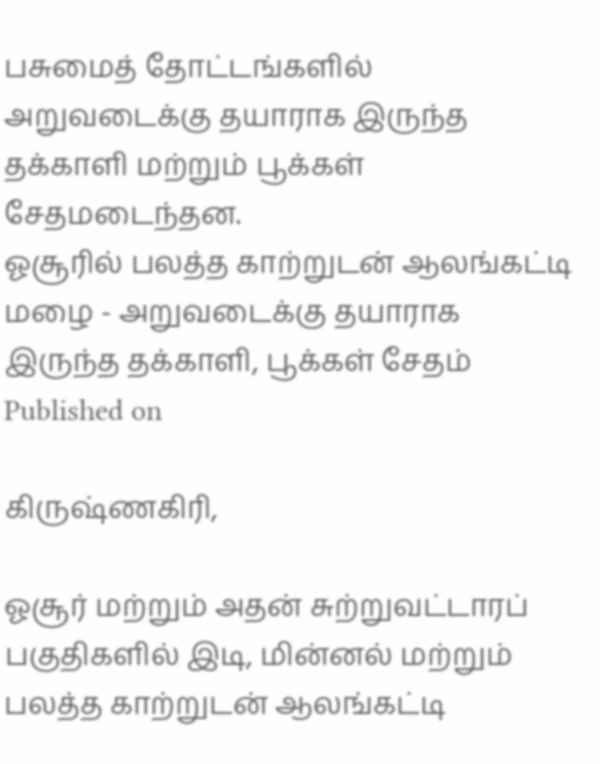பசுமைத் தோட்டங்களில் அறுவடைக்கு தயாராக இருந்த தக்காளி மற்றும் பூக்கள் சேதமடைந்தன.
ஓசூரில் பலத்த காற்றுடன் ஆலங்கட்டி மழை - அறுவடைக்கு தயாராக இருந்த தக்காளி, பூக்கள் சேதம்
Published on

கிருஷ்ணகிரி,

ஓசூர் மற்றும் அதன் சுற்றுவட்டாரப் பகுதிகளில் இடி, மின்னல் மற்றும் பலத்த காற்றுடன் ஆலங்கட்டி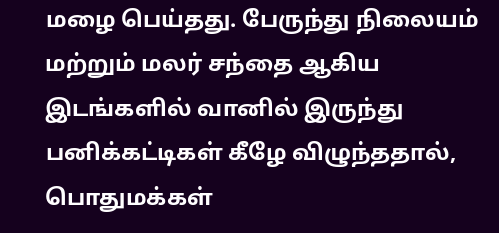மழை பெய்தது. பேருந்து நிலையம் மற்றும் மலர் சந்தை ஆகிய இடங்களில் வானில் இருந்து பனிக்கட்டிகள் கீழே விழுந்ததால், பொதுமக்கள்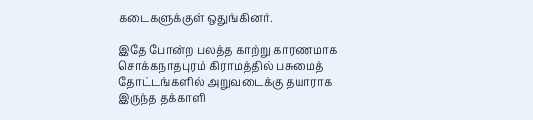கடைகளுக்குள் ஒதுங்கினர்.

இதே போன்ற பலத்த காற்று காரணமாக சொக்கநாதபுரம் கிராமத்தில் பசுமைத் தோட்டங்களில் அறுவடைக்கு தயாராக இருந்த தக்காளி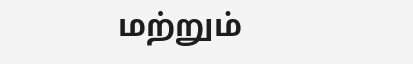மற்றும்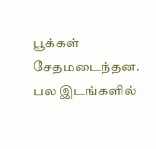பூக்கள் சேதமடைந்தன. பல இடங்களில்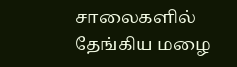சாலைகளில் தேங்கிய மழை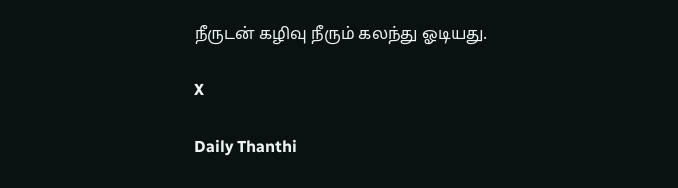நீருடன் கழிவு நீரும் கலந்து ஓடியது.

X

Daily Thanthi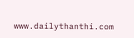www.dailythanthi.com